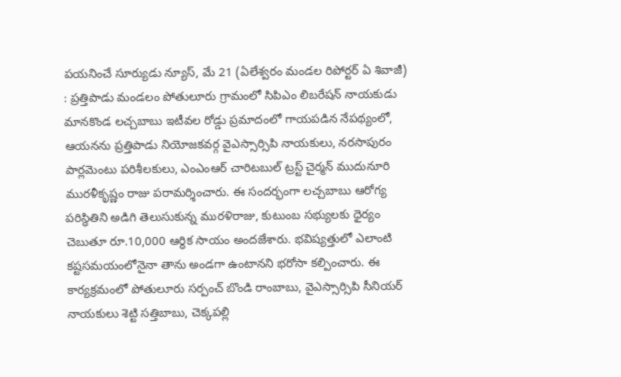పయనించే సూర్యుడు న్యూస్, మే 21 (ఏలేశ్వరం మండల రిపోర్టర్ ఏ శివాజీ) : ప్రత్తిపాడు మండలం పోతులూరు గ్రామంలో సిపిఎం లిబరేషన్ నాయకుడు మానకొండ లచ్చబాబు ఇటీవల రోడ్డు ప్రమాదంలో గాయపడిన నేపథ్యంలో, ఆయనను ప్రత్తిపాడు నియోజకవర్గ వైఎస్సార్సిపి నాయకులు, నరసాపురం పార్లమెంటు పరిశీలకులు, ఎంఎంఆర్ చారిటబుల్ ట్రస్ట్ చైర్మన్ ముదునూరి మురళీకృష్ణం రాజు పరామర్శించారు. ఈ సందర్భంగా లచ్చబాబు ఆరోగ్య పరిస్థితిని అడిగి తెలుసుకున్న మురళిరాజు, కుటుంబ సభ్యులకు ధైర్యం చెబుతూ రూ.10,000 ఆర్థిక సాయం అందజేశారు. భవిష్యత్తులో ఎలాంటి కష్టసమయంలోనైనా తాను అండగా ఉంటానని భరోసా కల్పించారు. ఈ కార్యక్రమంలో పోతులూరు సర్పంచ్ బొండి రాంబాబు, వైఎస్సార్సిపి సీనియర్ నాయకులు శెట్టి సత్తిబాబు, చెక్కపల్లి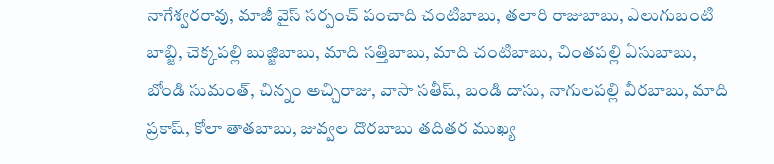నాగేశ్వరరావు, మాజీ వైస్ సర్పంచ్ పంచాది చంటిబాబు, తలారి రాజుబాబు, ఎలుగుబంటి బాబ్జి, చెక్కపల్లి బుజ్జిబాబు, మాది సత్తిబాబు, మాది చంటిబాబు, చింతపల్లి ఏసుబాబు, బోండి సుమంత్, చిన్నం అచ్చిరాజు, వాసా సతీష్, బండి దాసు, నాగులపల్లి వీరబాబు, మాది ప్రకాష్, కోలా తాతబాబు, జువ్వల దొరబాబు తదితర ముఖ్య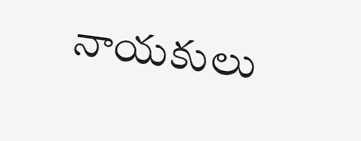నాయకులు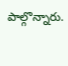పాల్గొన్నారు.